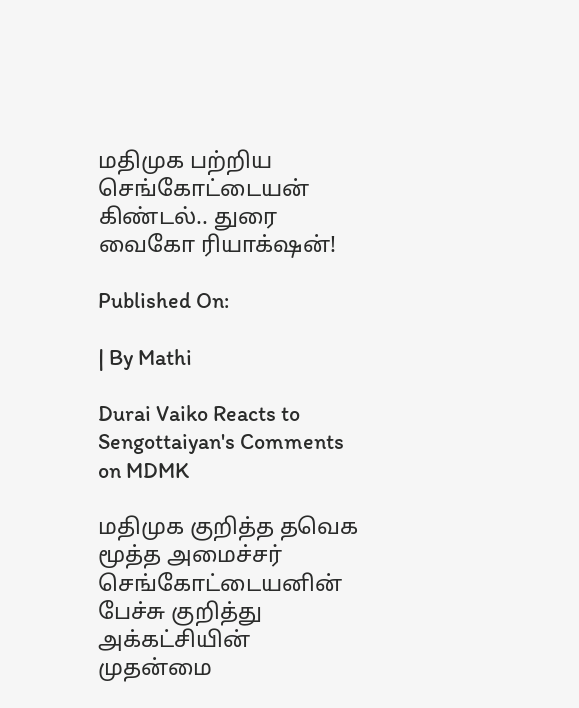மதிமுக பற்றிய செங்கோட்டையன் கிண்டல்.. துரை வைகோ ரியாக்‌ஷன்!

Published On:

| By Mathi

Durai Vaiko Reacts to Sengottaiyan's Comments on MDMK

மதிமுக குறித்த தவெக மூத்த அமைச்சர் செங்கோட்டையனின் பேச்சு குறித்து அக்கட்சியின் முதன்மை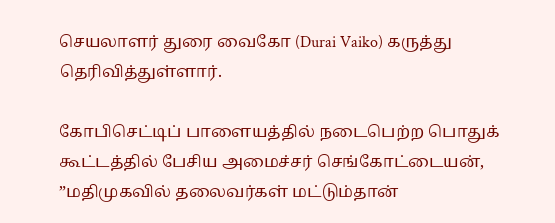செயலாளர் துரை வைகோ (Durai Vaiko) கருத்து தெரிவித்துள்ளார்.

கோபிசெட்டிப் பாளையத்தில் நடைபெற்ற பொதுக் கூட்டத்தில் பேசிய அமைச்சர் செங்கோட்டையன், ”மதிமுகவில் தலைவர்கள் மட்டும்தான்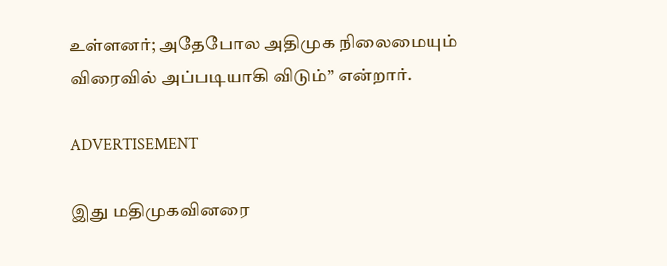உள்ளனர்; அதேபோல அதிமுக நிலைமையும் விரைவில் அப்படியாகி விடும்” என்றார்.

ADVERTISEMENT

இது மதிமுகவினரை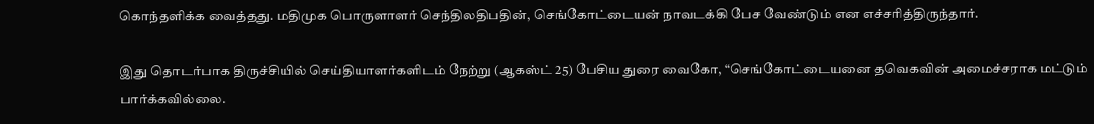கொந்தளிக்க வைத்தது. மதிமுக பொருளாளர் செந்திலதிபதின், செங்கோட்டையன் நாவடக்கி பேச வேண்டும் என எச்சரித்திருந்தார்.

இது தொடர்பாக திருச்சியில் செய்தியாளர்களிடம் நேற்று (ஆகஸ்ட் 25) பேசிய துரை வைகோ, “செங்கோட்டையனை தவெகவின் அமைச்சராக மட்டும் பார்க்கவில்லை.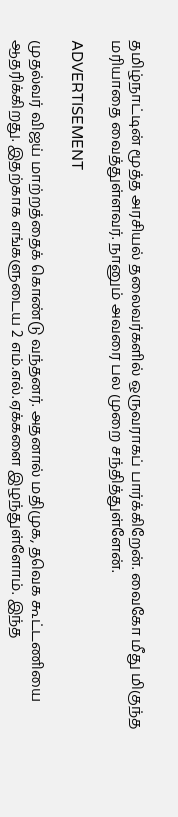தமிழ்நாட்டின் மூத்த அரசியல் தலைவர்களில் ஒருவராகப் பார்க்கிறேன். வைகோ மீது மிகுந்த மரியாதை வைத்துள்ளவர். நானும் அவரை பல முறை சந்தித்துள்ளேன்.

ADVERTISEMENT

முதல்வர் விஜய் மாற்றத்தைக் கொண்டு வந்தனர். அதனால் மதிமுக, தவெக கூட்டணியை ஆதரிக்கிறது. இதற்காக எங்களுடைய 2 எம்.எல்.ஏக்களை இழந்துள்ளோம். இந்த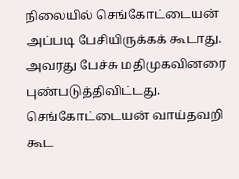நிலையில் செங்கோட்டையன் அப்படி பேசியிருக்கக் கூடாது. அவரது பேச்சு மதிமுகவினரை புண்படுத்திவிட்டது. செங்கோட்டையன் வாய்தவறி கூட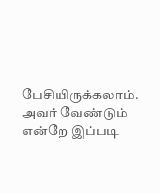பேசியிருக்கலாம். அவர் வேண்டும் என்றே இப்படி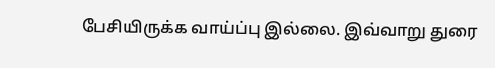பேசியிருக்க வாய்ப்பு இல்லை. இவ்வாறு துரை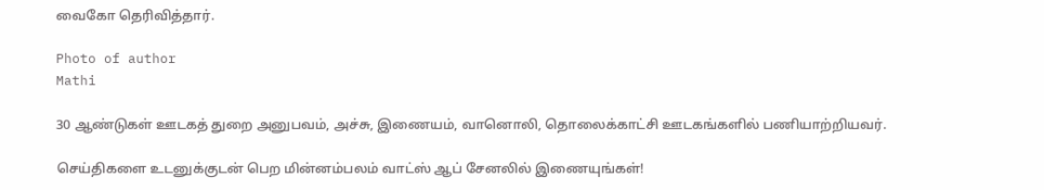வைகோ தெரிவித்தார்.

Photo of author
Mathi

30 ஆண்டுகள் ஊடகத் துறை அனுபவம், அச்சு, இணையம், வானொலி, தொலைக்காட்சி ஊடகங்களில் பணியாற்றியவர்.

செய்திகளை உடனுக்குடன் பெற மின்னம்பலம் வாட்ஸ் ஆப் சேனலில் இணையுங்கள்!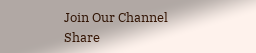Join Our Channel
Share